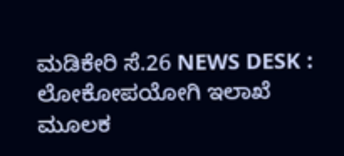ಮಡಿಕೇರಿ ಸೆ.26 NEWS DESK : ಲೋಕೋಪಯೋಗಿ ಇಲಾಖೆ ಮೂಲಕ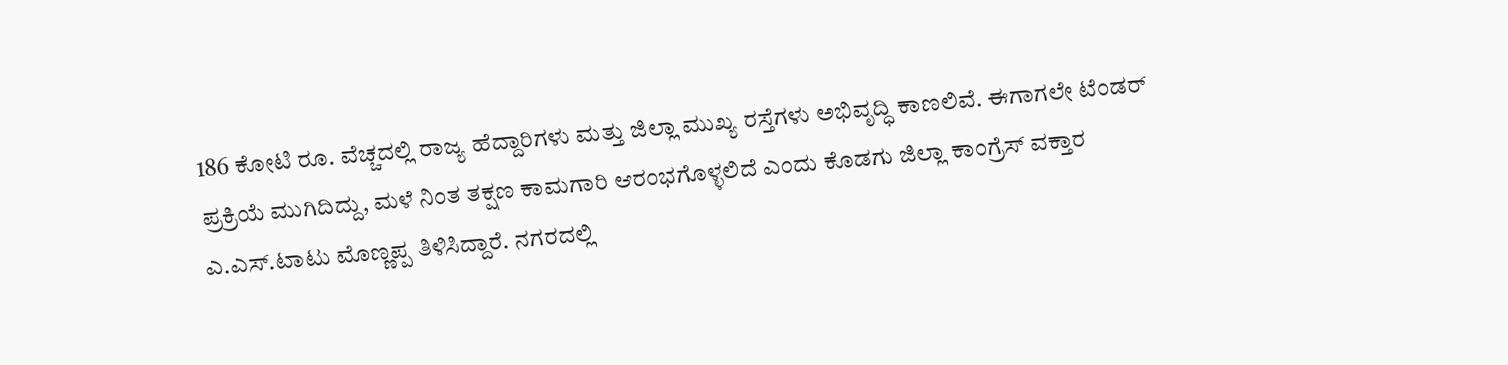186 ಕೋಟಿ ರೂ. ವೆಚ್ಚದಲ್ಲಿ ರಾಜ್ಯ ಹೆದ್ದಾರಿಗಳು ಮತ್ತು ಜಿಲ್ಲಾ ಮುಖ್ಯ ರಸ್ತೆಗಳು ಅಭಿವೃದ್ಧಿ ಕಾಣಲಿವೆ. ಈಗಾಗಲೇ ಟೆಂಡರ್ ಪ್ರಕ್ರಿಯೆ ಮುಗಿದಿದ್ದು, ಮಳೆ ನಿಂತ ತಕ್ಷಣ ಕಾಮಗಾರಿ ಆರಂಭಗೊಳ್ಳಲಿದೆ ಎಂದು ಕೊಡಗು ಜಿಲ್ಲಾ ಕಾಂಗ್ರೆಸ್ ವಕ್ತಾರ ಎ.ಎಸ್.ಟಾಟು ಮೊಣ್ಣಪ್ಪ ತಿಳಿಸಿದ್ದಾರೆ. ನಗರದಲ್ಲಿ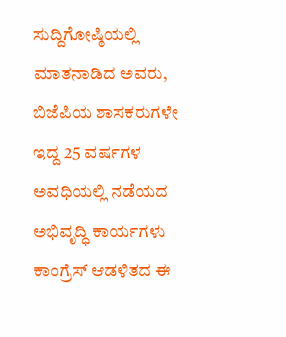ಸುದ್ದಿಗೋಷ್ಠಿಯಲ್ಲಿ ಮಾತನಾಡಿದ ಅವರು, ಬಿಜೆಪಿಯ ಶಾಸಕರುಗಳೇ ಇದ್ದ 25 ವರ್ಷಗಳ ಅವಧಿಯಲ್ಲಿ ನಡೆಯದ ಅಭಿವೃದ್ಧಿ ಕಾರ್ಯಗಳು ಕಾಂಗ್ರೆಸ್ ಆಡಳಿತದ ಈ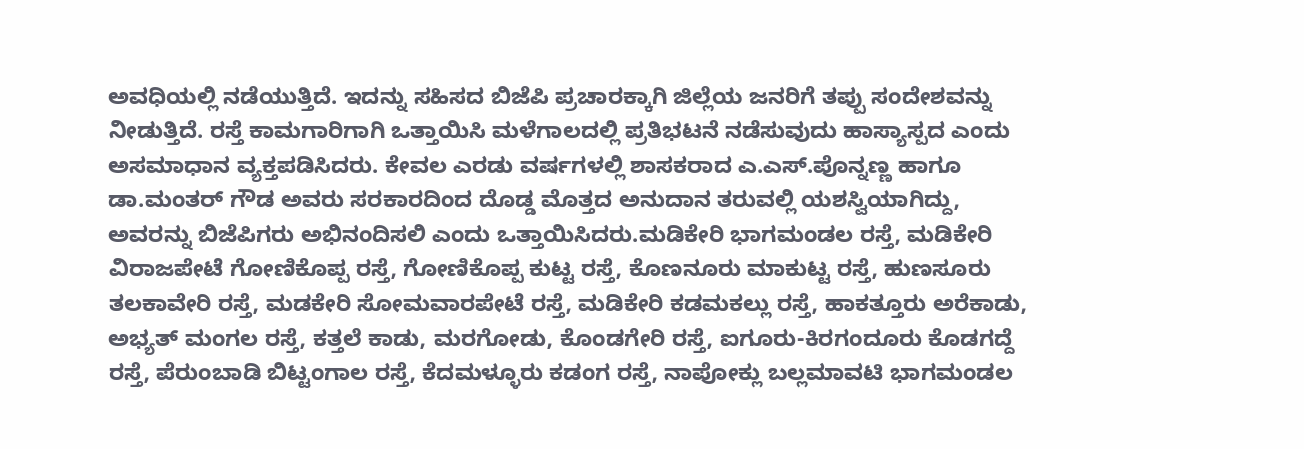ಅವಧಿಯಲ್ಲಿ ನಡೆಯುತ್ತಿದೆ. ಇದನ್ನು ಸಹಿಸದ ಬಿಜೆಪಿ ಪ್ರಚಾರಕ್ಕಾಗಿ ಜಿಲ್ಲೆಯ ಜನರಿಗೆ ತಪ್ಪು ಸಂದೇಶವನ್ನು ನೀಡುತ್ತಿದೆ. ರಸ್ತೆ ಕಾಮಗಾರಿಗಾಗಿ ಒತ್ತಾಯಿಸಿ ಮಳೆಗಾಲದಲ್ಲಿ ಪ್ರತಿಭಟನೆ ನಡೆಸುವುದು ಹಾಸ್ಯಾಸ್ಪದ ಎಂದು ಅಸಮಾಧಾನ ವ್ಯಕ್ತಪಡಿಸಿದರು. ಕೇವಲ ಎರಡು ವರ್ಷಗಳಲ್ಲಿ ಶಾಸಕರಾದ ಎ.ಎಸ್.ಪೊನ್ನಣ್ಣ ಹಾಗೂ ಡಾ.ಮಂತರ್ ಗೌಡ ಅವರು ಸರಕಾರದಿಂದ ದೊಡ್ಡ ಮೊತ್ತದ ಅನುದಾನ ತರುವಲ್ಲಿ ಯಶಸ್ವಿಯಾಗಿದ್ದು, ಅವರನ್ನು ಬಿಜೆಪಿಗರು ಅಭಿನಂದಿಸಲಿ ಎಂದು ಒತ್ತಾಯಿಸಿದರು.ಮಡಿಕೇರಿ ಭಾಗಮಂಡಲ ರಸ್ತೆ, ಮಡಿಕೇರಿ ವಿರಾಜಪೇಟೆ ಗೋಣಿಕೊಪ್ಪ ರಸ್ತೆ, ಗೋಣಿಕೊಪ್ಪ ಕುಟ್ಟ ರಸ್ತೆ, ಕೊಣನೂರು ಮಾಕುಟ್ಟ ರಸ್ತೆ, ಹುಣಸೂರು ತಲಕಾವೇರಿ ರಸ್ತೆ, ಮಡಕೇರಿ ಸೋಮವಾರಪೇಟೆ ರಸ್ತೆ, ಮಡಿಕೇರಿ ಕಡಮಕಲ್ಲು ರಸ್ತೆ, ಹಾಕತ್ತೂರು ಅರೆಕಾಡು, ಅಭ್ಯತ್ ಮಂಗಲ ರಸ್ತೆ, ಕತ್ತಲೆ ಕಾಡು, ಮರಗೋಡು, ಕೊಂಡಗೇರಿ ರಸ್ತೆ, ಐಗೂರು-ಕಿರಗಂದೂರು ಕೊಡಗದ್ದೆ ರಸ್ತೆ, ಪೆರುಂಬಾಡಿ ಬಿಟ್ಟಂಗಾಲ ರಸ್ತೆ, ಕೆದಮಳ್ಳೂರು ಕಡಂಗ ರಸ್ತೆ, ನಾಪೋಕ್ಲು ಬಲ್ಲಮಾವಟಿ ಭಾಗಮಂಡಲ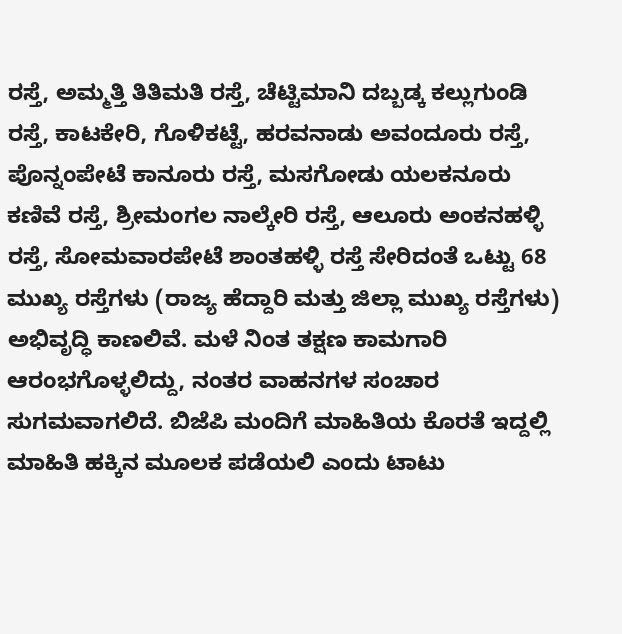ರಸ್ತೆ, ಅಮ್ಮತ್ತಿ ತಿತಿಮತಿ ರಸ್ತೆ, ಚೆಟ್ಟಿಮಾನಿ ದಬ್ಬಡ್ಕ ಕಲ್ಲುಗುಂಡಿ ರಸ್ತೆ, ಕಾಟಕೇರಿ, ಗೊಳಿಕಟ್ಟೆ, ಹರವನಾಡು ಅವಂದೂರು ರಸ್ತೆ, ಪೊನ್ನಂಪೇಟೆ ಕಾನೂರು ರಸ್ತೆ, ಮಸಗೋಡು ಯಲಕನೂರು ಕಣಿವೆ ರಸ್ತೆ, ಶ್ರೀಮಂಗಲ ನಾಲ್ಕೇರಿ ರಸ್ತೆ, ಆಲೂರು ಅಂಕನಹಳ್ಳಿ ರಸ್ತೆ, ಸೋಮವಾರಪೇಟೆ ಶಾಂತಹಳ್ಳಿ ರಸ್ತೆ ಸೇರಿದಂತೆ ಒಟ್ಟು 68 ಮುಖ್ಯ ರಸ್ತೆಗಳು (ರಾಜ್ಯ ಹೆದ್ದಾರಿ ಮತ್ತು ಜಿಲ್ಲಾ ಮುಖ್ಯ ರಸ್ತೆಗಳು) ಅಭಿವೃದ್ಧಿ ಕಾಣಲಿವೆ. ಮಳೆ ನಿಂತ ತಕ್ಷಣ ಕಾಮಗಾರಿ ಆರಂಭಗೊಳ್ಳಲಿದ್ದು, ನಂತರ ವಾಹನಗಳ ಸಂಚಾರ ಸುಗಮವಾಗಲಿದೆ. ಬಿಜೆಪಿ ಮಂದಿಗೆ ಮಾಹಿತಿಯ ಕೊರತೆ ಇದ್ದಲ್ಲಿ ಮಾಹಿತಿ ಹಕ್ಕಿನ ಮೂಲಕ ಪಡೆಯಲಿ ಎಂದು ಟಾಟು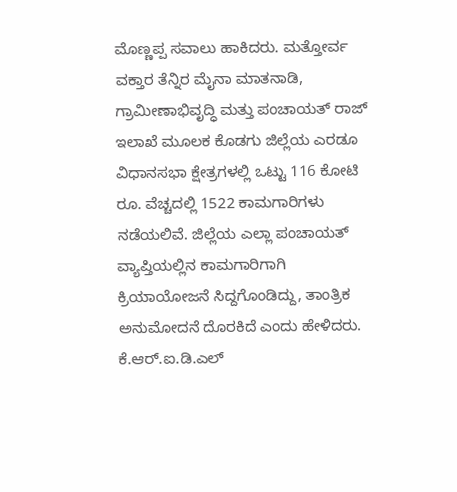ಮೊಣ್ಣಪ್ಪ ಸವಾಲು ಹಾಕಿದರು. ಮತ್ತೋರ್ವ ವಕ್ತಾರ ತೆನ್ನಿರ ಮೈನಾ ಮಾತನಾಡಿ, ಗ್ರಾಮೀಣಾಭಿವೃದ್ಧಿ ಮತ್ತು ಪಂಚಾಯತ್ ರಾಜ್ ಇಲಾಖೆ ಮೂಲಕ ಕೊಡಗು ಜಿಲ್ಲೆಯ ಎರಡೂ ವಿಧಾನಸಭಾ ಕ್ಷೇತ್ರಗಳಲ್ಲಿ ಒಟ್ಟು 116 ಕೋಟಿ ರೂ. ವೆಚ್ಚದಲ್ಲಿ 1522 ಕಾಮಗಾರಿಗಳು ನಡೆಯಲಿವೆ. ಜಿಲ್ಲೆಯ ಎಲ್ಲಾ ಪಂಚಾಯತ್ ವ್ಯಾಪ್ತಿಯಲ್ಲಿನ ಕಾಮಗಾರಿಗಾಗಿ ಕ್ರಿಯಾಯೋಜನೆ ಸಿದ್ದಗೊಂಡಿದ್ದು, ತಾಂತ್ರಿಕ ಅನುಮೋದನೆ ದೊರಕಿದೆ ಎಂದು ಹೇಳಿದರು.
ಕೆ.ಆರ್.ಐ.ಡಿ.ಎಲ್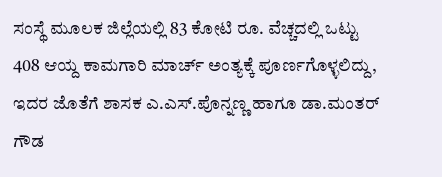ಸಂಸ್ಥೆ ಮೂಲಕ ಜಿಲ್ಲೆಯಲ್ಲಿ 83 ಕೋಟಿ ರೂ. ವೆಚ್ಚದಲ್ಲಿ ಒಟ್ಟು 408 ಆಯ್ದ ಕಾಮಗಾರಿ ಮಾರ್ಚ್ ಅಂತ್ಯಕ್ಕೆ ಪೂರ್ಣಗೊಳ್ಳಲಿದ್ದು, ಇದರ ಜೊತೆಗೆ ಶಾಸಕ ಎ.ಎಸ್.ಪೊನ್ನಣ್ಣ ಹಾಗೂ ಡಾ.ಮಂತರ್ ಗೌಡ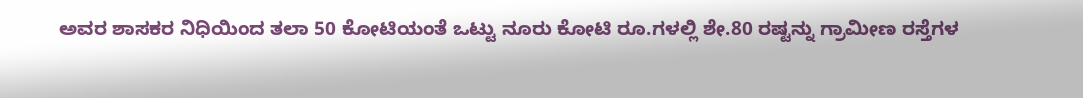ಅವರ ಶಾಸಕರ ನಿಧಿಯಿಂದ ತಲಾ 50 ಕೋಟಿಯಂತೆ ಒಟ್ಟು ನೂರು ಕೋಟಿ ರೂ.ಗಳಲ್ಲಿ ಶೇ.80 ರಷ್ಟನ್ನು ಗ್ರಾಮೀಣ ರಸ್ತೆಗಳ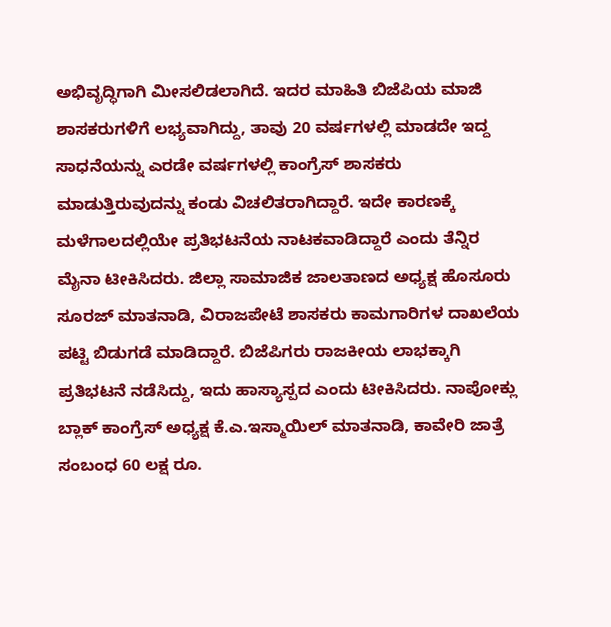ಅಭಿವೃದ್ಧಿಗಾಗಿ ಮೀಸಲಿಡಲಾಗಿದೆ. ಇದರ ಮಾಹಿತಿ ಬಿಜೆಪಿಯ ಮಾಜಿ ಶಾಸಕರುಗಳಿಗೆ ಲಭ್ಯವಾಗಿದ್ದು, ತಾವು 20 ವರ್ಷಗಳಲ್ಲಿ ಮಾಡದೇ ಇದ್ದ ಸಾಧನೆಯನ್ನು ಎರಡೇ ವರ್ಷಗಳಲ್ಲಿ ಕಾಂಗ್ರೆಸ್ ಶಾಸಕರು ಮಾಡುತ್ತಿರುವುದನ್ನು ಕಂಡು ವಿಚಲಿತರಾಗಿದ್ದಾರೆ. ಇದೇ ಕಾರಣಕ್ಕೆ ಮಳೆಗಾಲದಲ್ಲಿಯೇ ಪ್ರತಿಭಟನೆಯ ನಾಟಕವಾಡಿದ್ದಾರೆ ಎಂದು ತೆನ್ನಿರ ಮೈನಾ ಟೀಕಿಸಿದರು. ಜಿಲ್ಲಾ ಸಾಮಾಜಿಕ ಜಾಲತಾಣದ ಅಧ್ಯಕ್ಷ ಹೊಸೂರು ಸೂರಜ್ ಮಾತನಾಡಿ, ವಿರಾಜಪೇಟೆ ಶಾಸಕರು ಕಾಮಗಾರಿಗಳ ದಾಖಲೆಯ ಪಟ್ಟಿ ಬಿಡುಗಡೆ ಮಾಡಿದ್ದಾರೆ. ಬಿಜೆಪಿಗರು ರಾಜಕೀಯ ಲಾಭಕ್ಕಾಗಿ ಪ್ರತಿಭಟನೆ ನಡೆಸಿದ್ದು, ಇದು ಹಾಸ್ಯಾಸ್ಪದ ಎಂದು ಟೀಕಿಸಿದರು. ನಾಪೋಕ್ಲು ಬ್ಲಾಕ್ ಕಾಂಗ್ರೆಸ್ ಅಧ್ಯಕ್ಷ ಕೆ.ಎ.ಇಸ್ಮಾಯಿಲ್ ಮಾತನಾಡಿ, ಕಾವೇರಿ ಜಾತ್ರೆ ಸಂಬಂಧ 60 ಲಕ್ಷ ರೂ.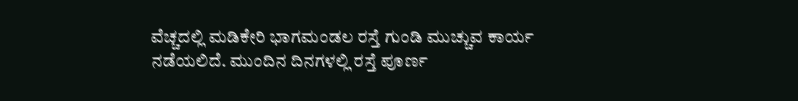ವೆಚ್ಚದಲ್ಲಿ ಮಡಿಕೇರಿ ಭಾಗಮಂಡಲ ರಸ್ತೆ ಗುಂಡಿ ಮುಚ್ಚುವ ಕಾರ್ಯ ನಡೆಯಲಿದೆ. ಮುಂದಿನ ದಿನಗಳಲ್ಲಿ ರಸ್ತೆ ಪೂರ್ಣ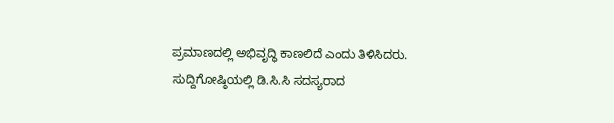ಪ್ರಮಾಣದಲ್ಲಿ ಅಭಿವೃದ್ಧಿ ಕಾಣಲಿದೆ ಎಂದು ತಿಳಿಸಿದರು. ಸುದ್ದಿಗೋಷ್ಠಿಯಲ್ಲಿ ಡಿ.ಸಿ.ಸಿ ಸದಸ್ಯರಾದ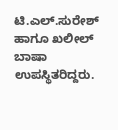ಟಿ.ಎಲ್.ಸುರೇಶ್ ಹಾಗೂ ಖಲೀಲ್ ಬಾಷಾ ಉಪಸ್ಥಿತರಿದ್ದರು.